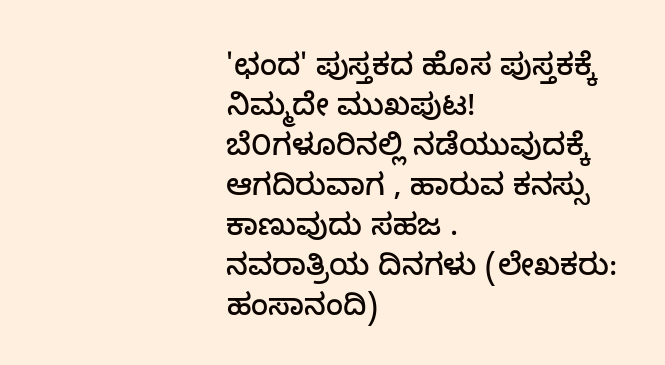'ಛಂದ' ಪುಸ್ತಕದ ಹೊಸ ಪುಸ್ತಕಕ್ಕೆ ನಿಮ್ಮದೇ ಮುಖಪುಟ!
ಬೆ೦ಗಳೂರಿನಲ್ಲಿ ನಡೆಯುವುದಕ್ಕೆ ಆಗದಿರುವಾಗ , ಹಾರುವ ಕನಸ್ಸು ಕಾಣುವುದು ಸಹಜ .
ನವರಾತ್ರಿಯ ದಿನಗಳು (ಲೇಖಕರು: ಹಂಸಾನಂದಿ)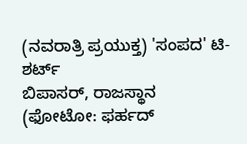(ನವರಾತ್ರಿ ಪ್ರಯುಕ್ತ) 'ಸಂಪದ' ಟಿ-ಶರ್ಟ್
ಬಿಪಾಸರ್, ರಾಜಸ್ಥಾನ
(ಫೋಟೋ: ಫರ್ಹದ್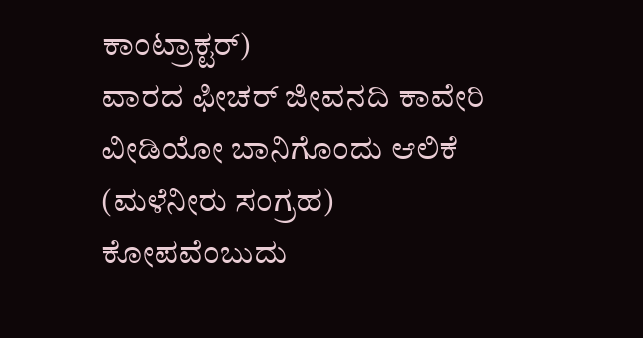ಕಾಂಟ್ರಾಕ್ಟರ್)
ವಾರದ ಫೀಚರ್ ಜೀವನದಿ ಕಾವೇರಿ
ವೀಡಿಯೋ ಬಾನಿಗೊಂದು ಆಲಿಕೆ (ಮಳೆನೀರು ಸಂಗ್ರಹ)
ಕೋಪವೆಂಬುದು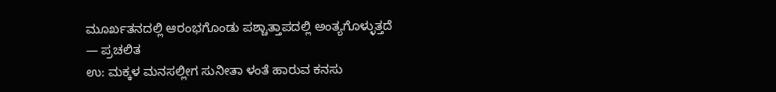ಮೂರ್ಖತನದಲ್ಲಿ ಆರಂಭಗೊಂಡು ಪಶ್ಚಾತ್ತಾಪದಲ್ಲಿ ಅಂತ್ಯಗೊಳ್ಳುತ್ತದೆ
— ಪ್ರಚಲಿತ
ಉ: ಮಕ್ಕಳ ಮನಸಲ್ಲೀಗ ಸುನೀತಾ ಳಂತೆ ಹಾರುವ ಕನಸು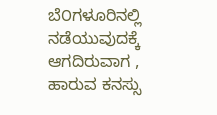ಬೆ೦ಗಳೂರಿನಲ್ಲಿ ನಡೆಯುವುದಕ್ಕೆ ಆಗದಿರುವಾಗ , ಹಾರುವ ಕನಸ್ಸು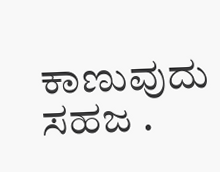ಕಾಣುವುದು
ಸಹಜ .